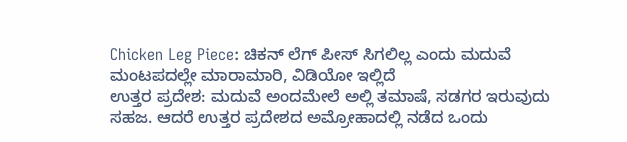Chicken Leg Piece: ಚಿಕನ್ ಲೆಗ್ ಪೀಸ್ ಸಿಗಲಿಲ್ಲ ಎಂದು ಮದುವೆ ಮಂಟಪದಲ್ಲೇ ಮಾರಾಮಾರಿ, ವಿಡಿಯೋ ಇಲ್ಲಿದೆ
ಉತ್ತರ ಪ್ರದೇಶ: ಮದುವೆ ಅಂದಮೇಲೆ ಅಲ್ಲಿ ತಮಾಷೆ, ಸಡಗರ ಇರುವುದು ಸಹಜ. ಆದರೆ ಉತ್ತರ ಪ್ರದೇಶದ ಅಮ್ರೋಹಾದಲ್ಲಿ ನಡೆದ ಒಂದು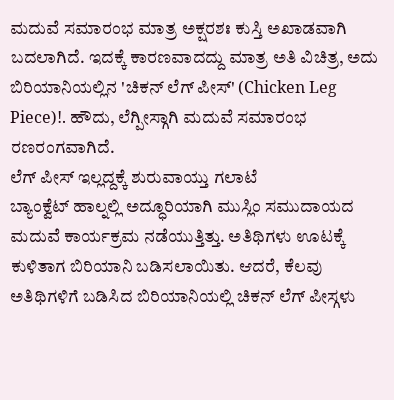ಮದುವೆ ಸಮಾರಂಭ ಮಾತ್ರ ಅಕ್ಷರಶಃ ಕುಸ್ತಿ ಅಖಾಡವಾಗಿ ಬದಲಾಗಿದೆ. ಇದಕ್ಕೆ ಕಾರಣವಾದದ್ದು ಮಾತ್ರ ಅತಿ ವಿಚಿತ್ರ, ಅದು ಬಿರಿಯಾನಿಯಲ್ಲಿನ 'ಚಿಕನ್ ಲೆಗ್ ಪೀಸ್' (Chicken Leg Piece)!. ಹೌದು, ಲೆಗ್ಪೀಸ್ಗಾಗಿ ಮದುವೆ ಸಮಾರಂಭ ರಣರಂಗವಾಗಿದೆ.
ಲೆಗ್ ಪೀಸ್ ಇಲ್ಲದ್ದಕ್ಕೆ ಶುರುವಾಯ್ತು ಗಲಾಟೆ
ಬ್ಯಾಂಕ್ವೆಟ್ ಹಾಲ್ನಲ್ಲಿ ಅದ್ಧೂರಿಯಾಗಿ ಮುಸ್ಲಿಂ ಸಮುದಾಯದ ಮದುವೆ ಕಾರ್ಯಕ್ರಮ ನಡೆಯುತ್ತಿತ್ತು. ಅತಿಥಿಗಳು ಊಟಕ್ಕೆ ಕುಳಿತಾಗ ಬಿರಿಯಾನಿ ಬಡಿಸಲಾಯಿತು. ಆದರೆ, ಕೆಲವು ಅತಿಥಿಗಳಿಗೆ ಬಡಿಸಿದ ಬಿರಿಯಾನಿಯಲ್ಲಿ ಚಿಕನ್ ಲೆಗ್ ಪೀಸ್ಗಳು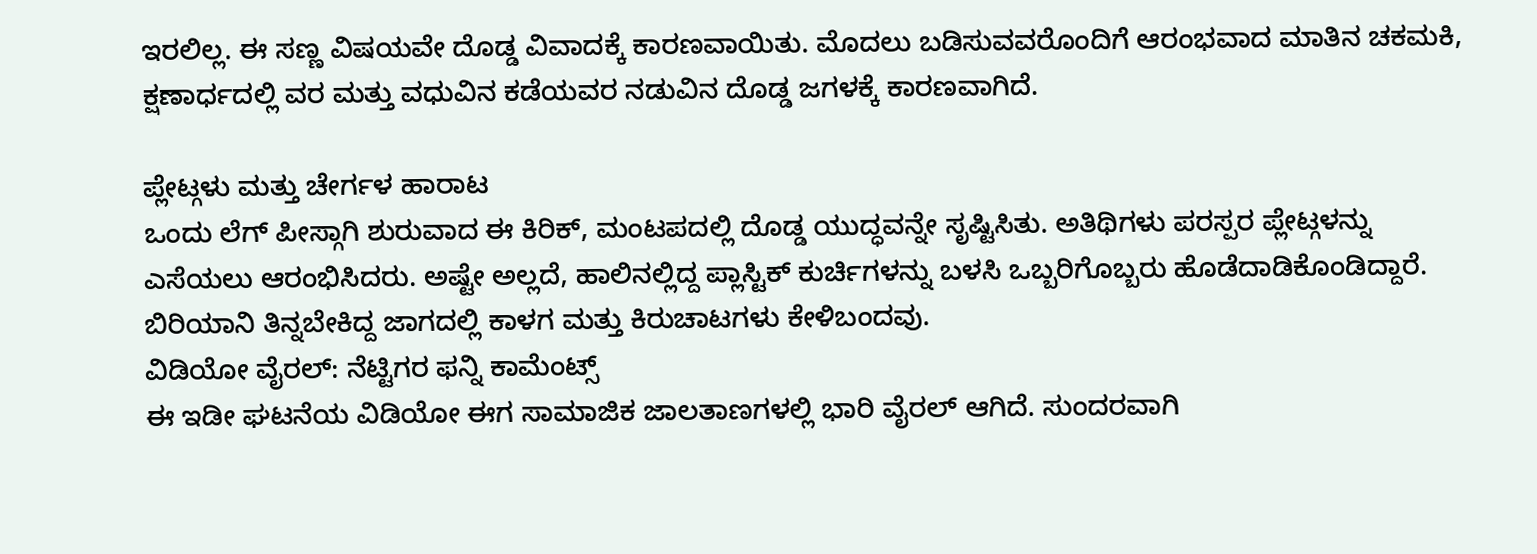ಇರಲಿಲ್ಲ. ಈ ಸಣ್ಣ ವಿಷಯವೇ ದೊಡ್ಡ ವಿವಾದಕ್ಕೆ ಕಾರಣವಾಯಿತು. ಮೊದಲು ಬಡಿಸುವವರೊಂದಿಗೆ ಆರಂಭವಾದ ಮಾತಿನ ಚಕಮಕಿ, ಕ್ಷಣಾರ್ಧದಲ್ಲಿ ವರ ಮತ್ತು ವಧುವಿನ ಕಡೆಯವರ ನಡುವಿನ ದೊಡ್ಡ ಜಗಳಕ್ಕೆ ಕಾರಣವಾಗಿದೆ.

ಪ್ಲೇಟ್ಗಳು ಮತ್ತು ಚೇರ್ಗಳ ಹಾರಾಟ
ಒಂದು ಲೆಗ್ ಪೀಸ್ಗಾಗಿ ಶುರುವಾದ ಈ ಕಿರಿಕ್, ಮಂಟಪದಲ್ಲಿ ದೊಡ್ಡ ಯುದ್ಧವನ್ನೇ ಸೃಷ್ಟಿಸಿತು. ಅತಿಥಿಗಳು ಪರಸ್ಪರ ಪ್ಲೇಟ್ಗಳನ್ನು ಎಸೆಯಲು ಆರಂಭಿಸಿದರು. ಅಷ್ಟೇ ಅಲ್ಲದೆ, ಹಾಲಿನಲ್ಲಿದ್ದ ಪ್ಲಾಸ್ಟಿಕ್ ಕುರ್ಚಿಗಳನ್ನು ಬಳಸಿ ಒಬ್ಬರಿಗೊಬ್ಬರು ಹೊಡೆದಾಡಿಕೊಂಡಿದ್ದಾರೆ. ಬಿರಿಯಾನಿ ತಿನ್ನಬೇಕಿದ್ದ ಜಾಗದಲ್ಲಿ ಕಾಳಗ ಮತ್ತು ಕಿರುಚಾಟಗಳು ಕೇಳಿಬಂದವು.
ವಿಡಿಯೋ ವೈರಲ್: ನೆಟ್ಟಿಗರ ಫನ್ನಿ ಕಾಮೆಂಟ್ಸ್
ಈ ಇಡೀ ಘಟನೆಯ ವಿಡಿಯೋ ಈಗ ಸಾಮಾಜಿಕ ಜಾಲತಾಣಗಳಲ್ಲಿ ಭಾರಿ ವೈರಲ್ ಆಗಿದೆ. ಸುಂದರವಾಗಿ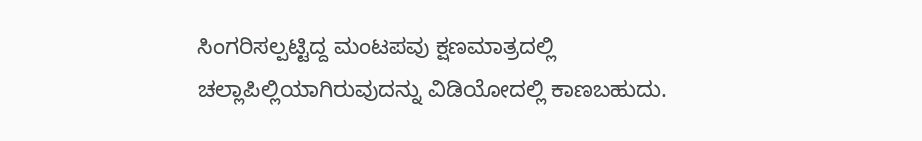ಸಿಂಗರಿಸಲ್ಪಟ್ಟಿದ್ದ ಮಂಟಪವು ಕ್ಷಣಮಾತ್ರದಲ್ಲಿ ಚಲ್ಲಾಪಿಲ್ಲಿಯಾಗಿರುವುದನ್ನು ವಿಡಿಯೋದಲ್ಲಿ ಕಾಣಬಹುದು.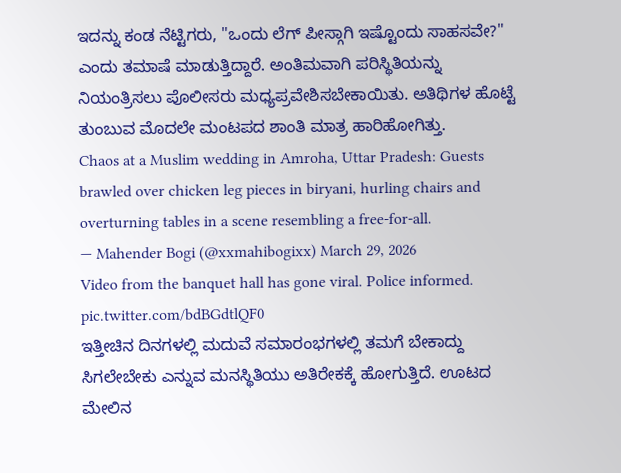ಇದನ್ನು ಕಂಡ ನೆಟ್ಟಿಗರು, "ಒಂದು ಲೆಗ್ ಪೀಸ್ಗಾಗಿ ಇಷ್ಟೊಂದು ಸಾಹಸವೇ?" ಎಂದು ತಮಾಷೆ ಮಾಡುತ್ತಿದ್ದಾರೆ. ಅಂತಿಮವಾಗಿ ಪರಿಸ್ಥಿತಿಯನ್ನು ನಿಯಂತ್ರಿಸಲು ಪೊಲೀಸರು ಮಧ್ಯಪ್ರವೇಶಿಸಬೇಕಾಯಿತು. ಅತಿಥಿಗಳ ಹೊಟ್ಟೆ ತುಂಬುವ ಮೊದಲೇ ಮಂಟಪದ ಶಾಂತಿ ಮಾತ್ರ ಹಾರಿಹೋಗಿತ್ತು.
Chaos at a Muslim wedding in Amroha, Uttar Pradesh: Guests brawled over chicken leg pieces in biryani, hurling chairs and overturning tables in a scene resembling a free-for-all.
— Mahender Bogi (@xxmahibogixx) March 29, 2026
Video from the banquet hall has gone viral. Police informed. pic.twitter.com/bdBGdtlQF0
ಇತ್ತೀಚಿನ ದಿನಗಳಲ್ಲಿ ಮದುವೆ ಸಮಾರಂಭಗಳಲ್ಲಿ ತಮಗೆ ಬೇಕಾದ್ದು ಸಿಗಲೇಬೇಕು ಎನ್ನುವ ಮನಸ್ಥಿತಿಯು ಅತಿರೇಕಕ್ಕೆ ಹೋಗುತ್ತಿದೆ. ಊಟದ ಮೇಲಿನ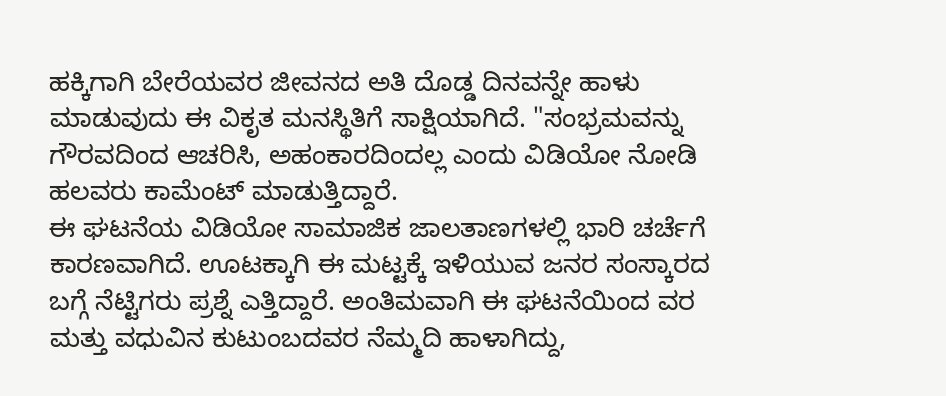ಹಕ್ಕಿಗಾಗಿ ಬೇರೆಯವರ ಜೀವನದ ಅತಿ ದೊಡ್ಡ ದಿನವನ್ನೇ ಹಾಳು ಮಾಡುವುದು ಈ ವಿಕೃತ ಮನಸ್ಥಿತಿಗೆ ಸಾಕ್ಷಿಯಾಗಿದೆ. "ಸಂಭ್ರಮವನ್ನು ಗೌರವದಿಂದ ಆಚರಿಸಿ, ಅಹಂಕಾರದಿಂದಲ್ಲ ಎಂದು ವಿಡಿಯೋ ನೋಡಿ ಹಲವರು ಕಾಮೆಂಟ್ ಮಾಡುತ್ತಿದ್ದಾರೆ.
ಈ ಘಟನೆಯ ವಿಡಿಯೋ ಸಾಮಾಜಿಕ ಜಾಲತಾಣಗಳಲ್ಲಿ ಭಾರಿ ಚರ್ಚೆಗೆ ಕಾರಣವಾಗಿದೆ. ಊಟಕ್ಕಾಗಿ ಈ ಮಟ್ಟಕ್ಕೆ ಇಳಿಯುವ ಜನರ ಸಂಸ್ಕಾರದ ಬಗ್ಗೆ ನೆಟ್ಟಿಗರು ಪ್ರಶ್ನೆ ಎತ್ತಿದ್ದಾರೆ. ಅಂತಿಮವಾಗಿ ಈ ಘಟನೆಯಿಂದ ವರ ಮತ್ತು ವಧುವಿನ ಕುಟುಂಬದವರ ನೆಮ್ಮದಿ ಹಾಳಾಗಿದ್ದು,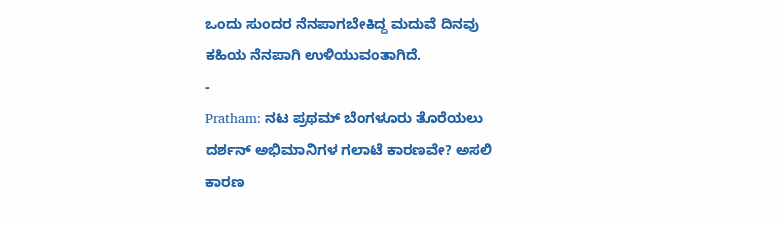ಒಂದು ಸುಂದರ ನೆನಪಾಗಬೇಕಿದ್ದ ಮದುವೆ ದಿನವು ಕಹಿಯ ನೆನಪಾಗಿ ಉಳಿಯುವಂತಾಗಿದೆ.
-
Pratham: ನಟ ಪ್ರಥಮ್ ಬೆಂಗಳೂರು ತೊರೆಯಲು ದರ್ಶನ್ ಅಭಿಮಾನಿಗಳ ಗಲಾಟೆ ಕಾರಣವೇ? ಅಸಲಿ ಕಾರಣ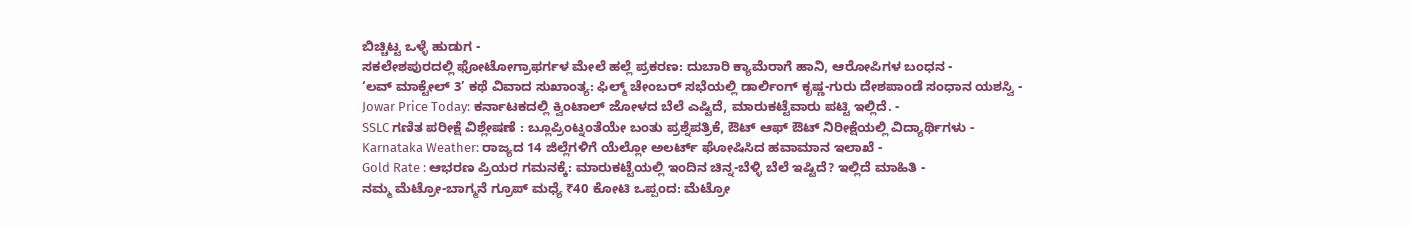ಬಿಚ್ಚಿಟ್ಟ ಒಳ್ಳೆ ಹುಡುಗ -
ಸಕಲೇಶಪುರದಲ್ಲಿ ಫೋಟೋಗ್ರಾಫರ್ಗಳ ಮೇಲೆ ಹಲ್ಲೆ ಪ್ರಕರಣ: ದುಬಾರಿ ಕ್ಯಾಮೆರಾಗೆ ಹಾನಿ, ಆರೋಪಿಗಳ ಬಂಧನ -
‘ಲವ್ ಮಾಕ್ಟೇಲ್ 3’ ಕಥೆ ವಿವಾದ ಸುಖಾಂತ್ಯ: ಫಿಲ್ಮ್ ಚೇಂಬರ್ ಸಭೆಯಲ್ಲಿ ಡಾರ್ಲಿಂಗ್ ಕೃಷ್ಣ-ಗುರು ದೇಶಪಾಂಡೆ ಸಂಧಾನ ಯಶಸ್ವಿ -
Jowar Price Today: ಕರ್ನಾಟಕದಲ್ಲಿ ಕ್ವಿಂಟಾಲ್ ಜೋಳದ ಬೆಲೆ ಎಷ್ಟಿದೆ, ಮಾರುಕಟ್ಟೆವಾರು ಪಟ್ಟಿ ಇಲ್ಲಿದೆ. -
SSLC ಗಣಿತ ಪರೀಕ್ಷೆ ವಿಶ್ಲೇಷಣೆ : ಬ್ಲೂಪ್ರಿಂಟ್ನಂತೆಯೇ ಬಂತು ಪ್ರಶ್ನೆಪತ್ರಿಕೆ, ಔಟ್ ಆಫ್ ಔಟ್ ನಿರೀಕ್ಷೆಯಲ್ಲಿ ವಿದ್ಯಾರ್ಥಿಗಳು -
Karnataka Weather: ರಾಜ್ಯದ 14 ಜಿಲ್ಲೆಗಳಿಗೆ ಯೆಲ್ಲೋ ಅಲರ್ಟ್ ಘೋಷಿಸಿದ ಹವಾಮಾನ ಇಲಾಖೆ -
Gold Rate : ಆಭರಣ ಪ್ರಿಯರ ಗಮನಕ್ಕೆ: ಮಾರುಕಟ್ಟೆಯಲ್ಲಿ ಇಂದಿನ ಚಿನ್ನ-ಬೆಳ್ಳಿ ಬೆಲೆ ಇಷ್ಟಿದೆ? ಇಲ್ಲಿದೆ ಮಾಹಿತಿ -
ನಮ್ಮ ಮೆಟ್ರೋ-ಬಾಗ್ಮನೆ ಗ್ರೂಪ್ ಮಧ್ಯೆ ₹40 ಕೋಟಿ ಒಪ್ಪಂದ: ಮೆಟ್ರೋ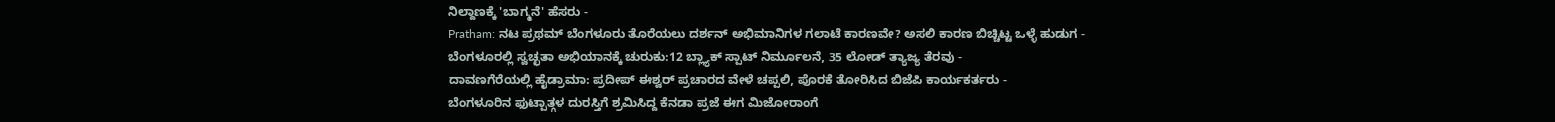ನಿಲ್ದಾಣಕ್ಕೆ 'ಬಾಗ್ಮನೆ' ಹೆಸರು -
Pratham: ನಟ ಪ್ರಥಮ್ ಬೆಂಗಳೂರು ತೊರೆಯಲು ದರ್ಶನ್ ಅಭಿಮಾನಿಗಳ ಗಲಾಟೆ ಕಾರಣವೇ? ಅಸಲಿ ಕಾರಣ ಬಿಚ್ಚಿಟ್ಟ ಒಳ್ಳೆ ಹುಡುಗ -
ಬೆಂಗಳೂರಲ್ಲಿ ಸ್ವಚ್ಛತಾ ಅಭಿಯಾನಕ್ಕೆ ಚುರುಕು:12 ಬ್ಲ್ಯಾಕ್ ಸ್ಪಾಟ್ ನಿರ್ಮೂಲನೆ, 35 ಲೋಡ್ ತ್ಯಾಜ್ಯ ತೆರವು -
ದಾವಣಗೆರೆಯಲ್ಲಿ ಹೈಡ್ರಾಮಾ: ಪ್ರದೀಪ್ ಈಶ್ವರ್ ಪ್ರಚಾರದ ವೇಳೆ ಚಪ್ಪಲಿ, ಪೊರಕೆ ತೋರಿಸಿದ ಬಿಜೆಪಿ ಕಾರ್ಯಕರ್ತರು -
ಬೆಂಗಳೂರಿನ ಫುಟ್ಪಾತ್ಗಳ ದುರಸ್ತಿಗೆ ಶ್ರಮಿಸಿದ್ದ ಕೆನಡಾ ಪ್ರಜೆ ಈಗ ಮಿಜೋರಾಂಗೆ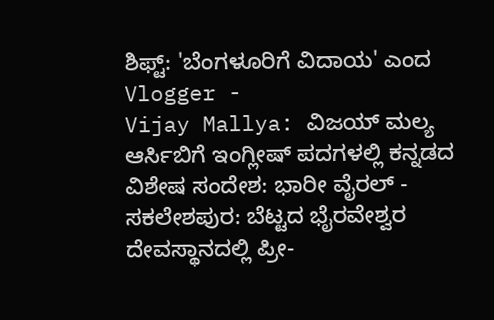ಶಿಫ್ಟ್: 'ಬೆಂಗಳೂರಿಗೆ ವಿದಾಯ' ಎಂದ Vlogger -
Vijay Mallya: ವಿಜಯ್ ಮಲ್ಯ ಆರ್ಸಿಬಿಗೆ ಇಂಗ್ಲೀಷ್ ಪದಗಳಲ್ಲಿ ಕನ್ನಡದ ವಿಶೇಷ ಸಂದೇಶ: ಭಾರೀ ವೈರಲ್ -
ಸಕಲೇಶಪುರ: ಬೆಟ್ಟದ ಭೈರವೇಶ್ವರ ದೇವಸ್ಥಾನದಲ್ಲಿ ಪ್ರೀ-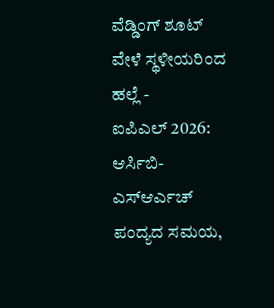ವೆಡ್ಡಿಂಗ್ ಶೂಟ್ ವೇಳೆ ಸ್ಥಳೀಯರಿಂದ ಹಲ್ಲೆ -
ಐಪಿಎಲ್ 2026: ಆರ್ಸಿಬಿ-ಎಸ್ಆರ್ಎಚ್ ಪಂದ್ಯದ ಸಮಯ,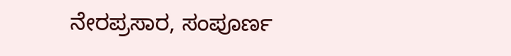ನೇರಪ್ರಸಾರ, ಸಂಪೂರ್ಣ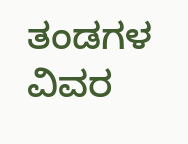ತಂಡಗಳ ವಿವರ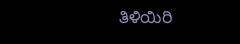ತಿಳಿಯಿರಿ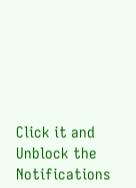Click it and Unblock the Notifications